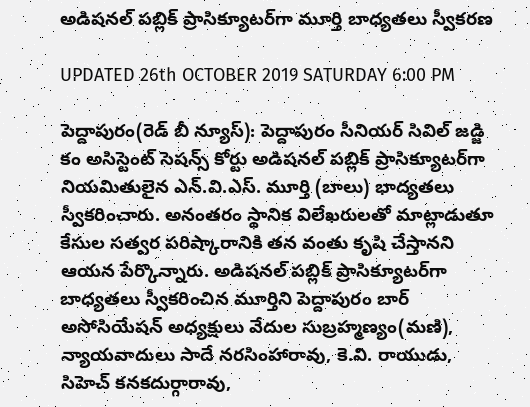అడిషనల్ పబ్లిక్ ప్రాసిక్యూటర్‌గా మూర్తి బాధ్యతలు స్వీకరణ

UPDATED 26th OCTOBER 2019 SATURDAY 6:00 PM

పెద్దాపురం(రెడ్ బీ న్యూస్): పెద్దాపురం సీనియర్ సివిల్ జడ్జి కం అసిస్టెంట్ సెషన్స్ కోర్టు అడిషనల్ పబ్లిక్ ప్రాసిక్యూటర్‌గా నియమితులైన ఎన్.వి.ఎస్. మూర్తి (బాలు) భాద్యతలు స్వీకరించారు. అనంతరం స్థానిక విలేఖరులతో మాట్లాడుతూ కేసుల సత్వర పరిష్కారానికి తన వంతు కృషి చేస్తానని ఆయన పేర్కొన్నారు. అడిషనల్ పబ్లిక్ ప్రాసిక్యూటర్‌గా బాధ్యతలు స్వీకరించిన మూర్తిని పెద్దాపురం బార్ అసోసియేషన్ అధ్యక్షులు వేదుల సుబ్రహ్మణ్యం(మణి), న్యాయవాదులు సాదే నరసింహారావు, కె.వి. రాయుడు, సిహెచ్ కనకదుర్గారావు,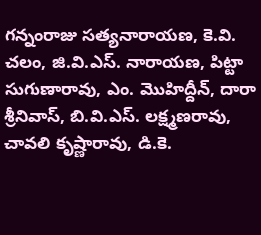గన్నంరాజు సత్యనారాయణ, కె.వి. చలం, జి.వి.ఎస్. నారాయణ, పిట్టా సుగుణారావు, ఎం. మొహిద్దీన్, దారా శ్రీనివాస్, బి.వి.ఎస్. లక్ష్మణరావు, చావలి కృష్ణారావు, డి.కె.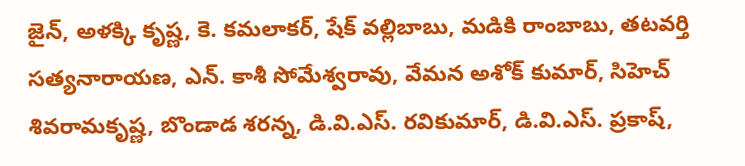జైన్, అళక్కి కృష్ణ, కె. కమలాకర్, షేక్ వల్లిబాబు, మడికి రాంబాబు, తటవర్తి సత్యనారాయణ, ఎన్. కాశీ సోమేశ్వరావు, వేమన అశోక్ కుమార్, సిహెచ్ శివరామకృష్ణ, బొండాడ శరన్న, డి.వి.ఎస్. రవికుమార్, డి.వి.ఎస్. ప్రకాష్,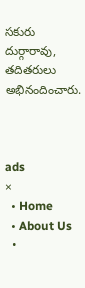సకురు దుర్గారావు, తదితరులు అభినందించారు.



ads
×
  • Home
  • About Us
  •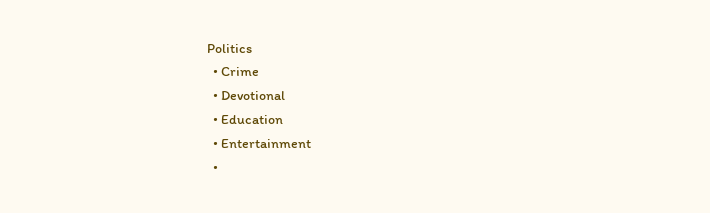Politics
  • Crime
  • Devotional
  • Education
  • Entertainment
  •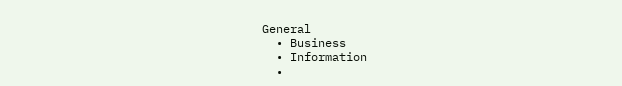General
  • Business
  • Information
  •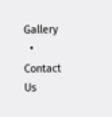Gallery
  • Contact Us